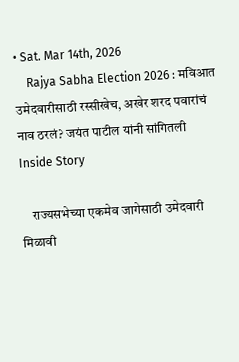• Sat. Mar 14th, 2026
    Rajya Sabha Election 2026 : मविआत उमेदवारीसाठी रस्सीखेच, अखेर शरद पवारांचं नाव ठरलं? जयंत पाटील यांनी सांगितली Inside Story

    राज्यसभेच्या एकमेव जागेसाठी उमेदवारी मिळावी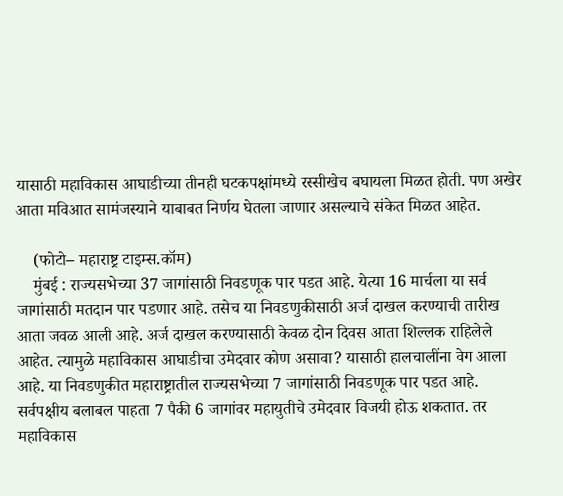यासाठी महाविकास आघाडीच्या तीनही घटकपक्षांमध्ये रस्सीखेच बघायला मिळत होती. पण अखेर आता मविआत सामंजस्याने याबाबत निर्णय घेतला जाणार असल्याचे संकेत मिळत आहेत.

    (फोटो– महाराष्ट्र टाइम्स.कॉम)
    मुंबई : राज्यसभेच्या 37 जागांसाठी निवडणूक पार पडत आहे. येत्या 16 मार्चला या सर्व जागांसाठी मतदान पार पडणार आहे. तसेच या निवडणुकीसाठी अर्ज दाखल करण्याची तारीख आता जवळ आली आहे. अर्ज दाखल करण्यासाठी केवळ दोन दिवस आता शिल्लक राहिलेले आहेत. त्यामुळे महाविकास आघाडीचा उमेदवार कोण असावा? यासाठी हालचालींना वेग आला आहे. या निवडणुकीत महाराष्ट्रातील राज्यसभेच्या 7 जागांसाठी निवडणूक पार पडत आहे. सर्वपक्षीय बलाबल पाहता 7 पैकी 6 जागांवर महायुतीचे उमेदवार विजयी होऊ शकतात. तर महाविकास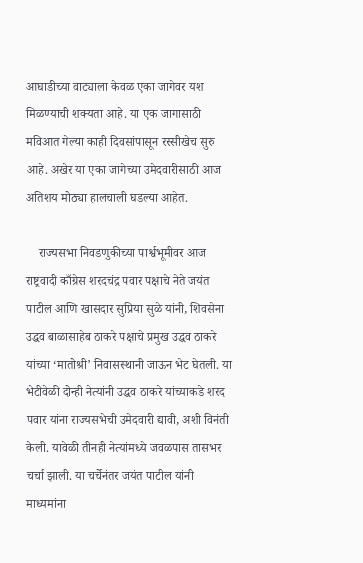आघाडीच्या वाट्याला केवळ एका जागेवर यश मिळण्याची शक्यता आहे. या एक जागासाठी मविआत गेल्या काही दिवसांपासून रस्सीखेच सुरु आहे. अखेर या एका जागेच्या उमेदवारीसाठी आज अतिशय मोठ्या हालचाली घडल्या आहेत.

    राज्यसभा निवडणुकीच्या पार्श्वभूमीवर आज राष्ट्रवादी काँग्रेस शरदचंद्र पवार पक्षाचे नेते जयंत पाटील आणि खासदार सुप्रिया सुळे यांनी, शिवसेना उद्धव बाळासाहेब ठाकरे पक्षाचे प्रमुख उद्धव ठाकरे यांच्या ‘मातोश्री’ निवासस्थानी जाऊन भेट घेतली. या भेटीवेळी दोन्ही नेत्यांनी उद्धव ठाकरे यांच्याकडे शरद पवार यांना राज्यसभेची उमेदवारी द्यावी, अशी विनंती केली. यावेळी तीनही नेत्यांमध्ये जवळपास तासभर चर्चा झाली. या चर्चेनंतर जयंत पाटील यांनी माध्यमांना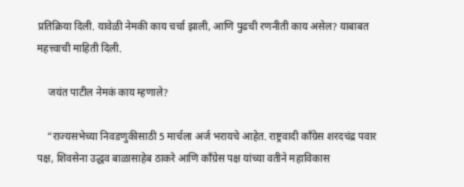प्रतिक्रिया दिली. यावेळी नेमकी काय चर्चा झाली, आणि पुढची रणनीती काय असेल? याबाबत महत्त्वाची माहिती दिली.

    जयंत पाटील नेमकं काय म्हणाले?

    “राज्यसभेच्या निवडणुकीसाठी 5 मार्चला अर्ज भरायचे आहेत. राष्ट्रवादी काँग्रेस शरदचंद्र पवार पक्ष, शिवसेना उद्धव बाळासाहेब ठाकरे आणि काँग्रेस पक्ष यांच्या वतीने महाविकास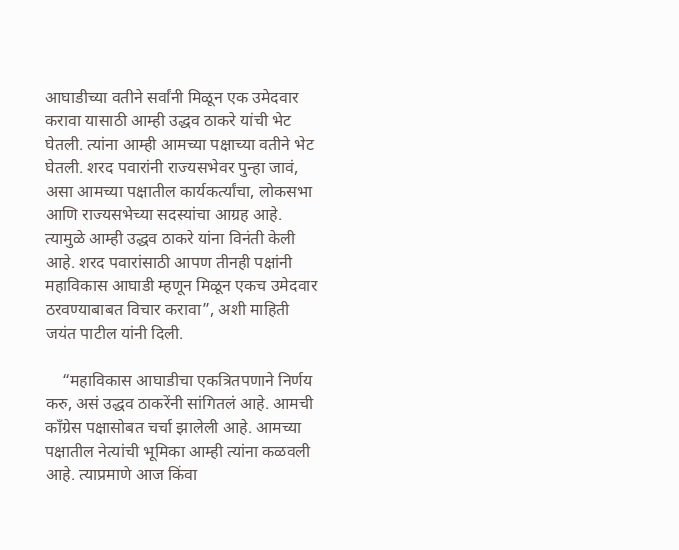आघाडीच्या वतीने सर्वांनी मिळून एक उमेदवार करावा यासाठी आम्ही उद्धव ठाकरे यांची भेट घेतली. त्यांना आम्ही आमच्या पक्षाच्या वतीने भेट घेतली. शरद पवारांनी राज्यसभेवर पुन्हा जावं, असा आमच्या पक्षातील कार्यकर्त्यांचा, लोकसभा आणि राज्यसभेच्या सदस्यांचा आग्रह आहे. त्यामुळे आम्ही उद्धव ठाकरे यांना विनंती केली आहे. शरद पवारांसाठी आपण तीनही पक्षांनी महाविकास आघाडी म्हणून मिळून एकच उमेदवार ठरवण्याबाबत विचार करावा”, अशी माहिती जयंत पाटील यांनी दिली.

    “महाविकास आघाडीचा एकत्रितपणाने निर्णय करु, असं उद्धव ठाकरेंनी सांगितलं आहे. आमची काँग्रेस पक्षासोबत चर्चा झालेली आहे. आमच्या पक्षातील नेत्यांची भूमिका आम्ही त्यांना कळवली आहे. त्याप्रमाणे आज किंवा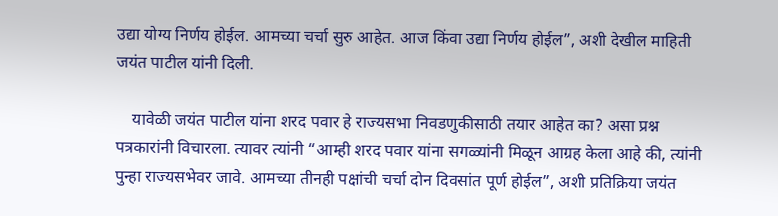उद्या योग्य निर्णय होईल. आमच्या चर्चा सुरु आहेत. आज किंवा उद्या निर्णय होईल”, अशी देखील माहिती जयंत पाटील यांनी दिली.

    यावेळी जयंत पाटील यांना शरद पवार हे राज्यसभा निवडणुकीसाठी तयार आहेत का? असा प्रश्न पत्रकारांनी विचारला. त्यावर त्यांनी “आम्ही शरद पवार यांना सगळ्यांनी मिळून आग्रह केला आहे की, त्यांनी पुन्हा राज्यसभेवर जावे. आमच्या तीनही पक्षांची चर्चा दोन दिवसांत पूर्ण होईल”, अशी प्रतिक्रिया जयंत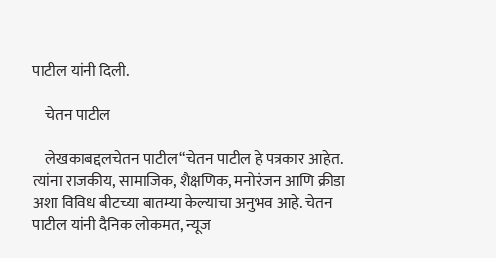पाटील यांनी दिली.

    चेतन पाटील

    लेखकाबद्दलचेतन पाटील“चेतन पाटील हे पत्रकार आहेत. त्यांना राजकीय, सामाजिक, शैक्षणिक, मनोरंजन आणि क्रीडा अशा विविध बीटच्या बातम्या केल्याचा अनुभव आहे. चेतन पाटील यांनी दैनिक लोकमत, न्यूज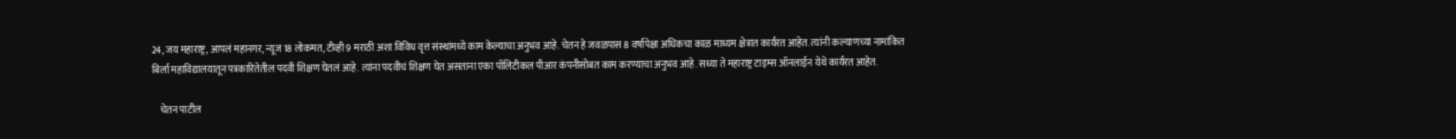24, जय महाराष्ट्र, आपलं महानगर, न्यूज 18 लोकमत, टीव्ही 9 मराठी अशा विविध वृत्त संस्थांमध्ये काम केल्याचा अनुभव आहे. चेतन हे जवळपास 8 वर्षांपेक्षा अधिकचा काळ माध्यम क्षेत्रात कार्यरत आहेत. त्यांनी कल्याणच्या नामांकित बिर्ला महाविद्यालयातून पत्रकारितेतील पदवी शिक्षण घेतलं आहे. त्यांना पदवीचं शिक्षण घेत असताना एका पॉलिटीकल पीआर कंपनीसोबत काम करण्याचा अनुभव आहे. सध्या ते महाराष्ट्र टाइम्स ऑनलाईन येथे कार्यरत आहेत.

    चेतन पाटील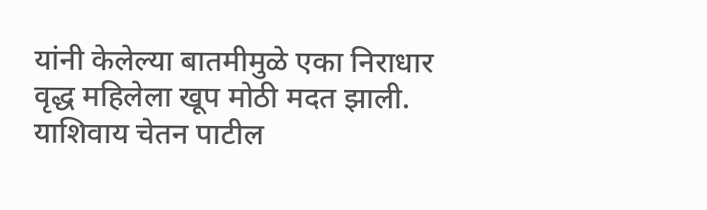यांनी केलेल्या बातमीमुळे एका निराधार वृद्ध महिलेला खूप मोठी मदत झाली. याशिवाय चेतन पाटील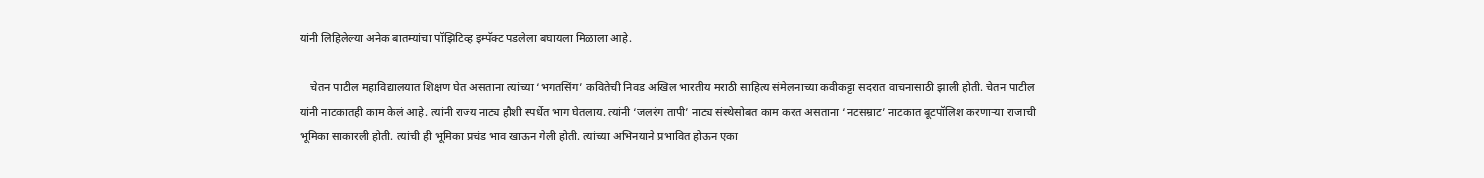यांनी लिहिलेल्या अनेक बातम्यांचा पॉझिटिव्ह इम्पॅक्ट पडलेला बघायला मिळाला आहे.

    चेतन पाटील महाविद्यालयात शिक्षण घेत असताना त्यांच्या ‘भगतसिंग’ कवितेची निवड अखिल भारतीय मराठी साहित्य संमेलनाच्या कवीकट्टा सदरात वाचनासाठी झाली होती. चेतन पाटील यांनी नाटकातही काम केलं आहे. त्यांनी राज्य नाट्य हौशी स्पर्धेत भाग घेतलाय. त्यांनी ‘जलरंग तापी’ नाट्य संस्थेसोबत काम करत असताना ‘नटसम्राट’ नाटकात बूटपॉलिश करणाऱ्या राजाची भूमिका साकारली होती. त्यांची ही भूमिका प्रचंड भाव खाऊन गेली होती. त्यांच्या अभिनयाने प्रभावित होऊन एका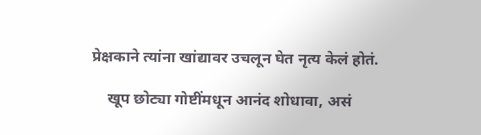प्रेक्षकाने त्यांना खांद्यावर उचलून घेत नृत्य केलं होतं.

    खूप छोट्या गोष्टींमधून आनंद शोधावा, असं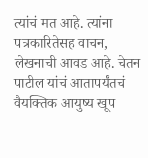त्यांचं मत आहे. त्यांना पत्रकारितेसह वाचन, लेखनाची आवड आहे. चेतन पाटील यांचं आतापर्यंतचं वैयक्तिक आयुष्य खूप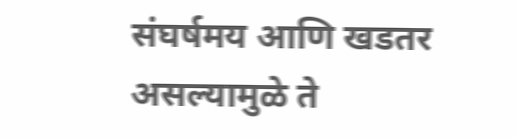संघर्षमय आणि खडतर असल्यामुळे ते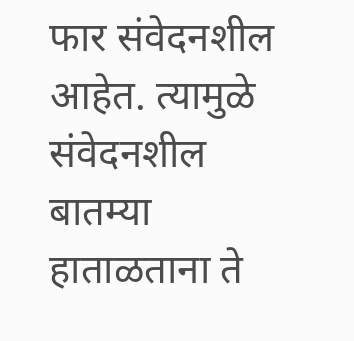फार संवेदनशील आहेत. त्यामुळे संवेदनशील बातम्या हाताळताना ते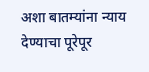अशा बातम्यांना न्याय देण्याचा पूरेपूर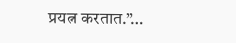प्रयत्न करतात.”…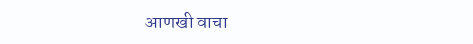आणखी वाचा